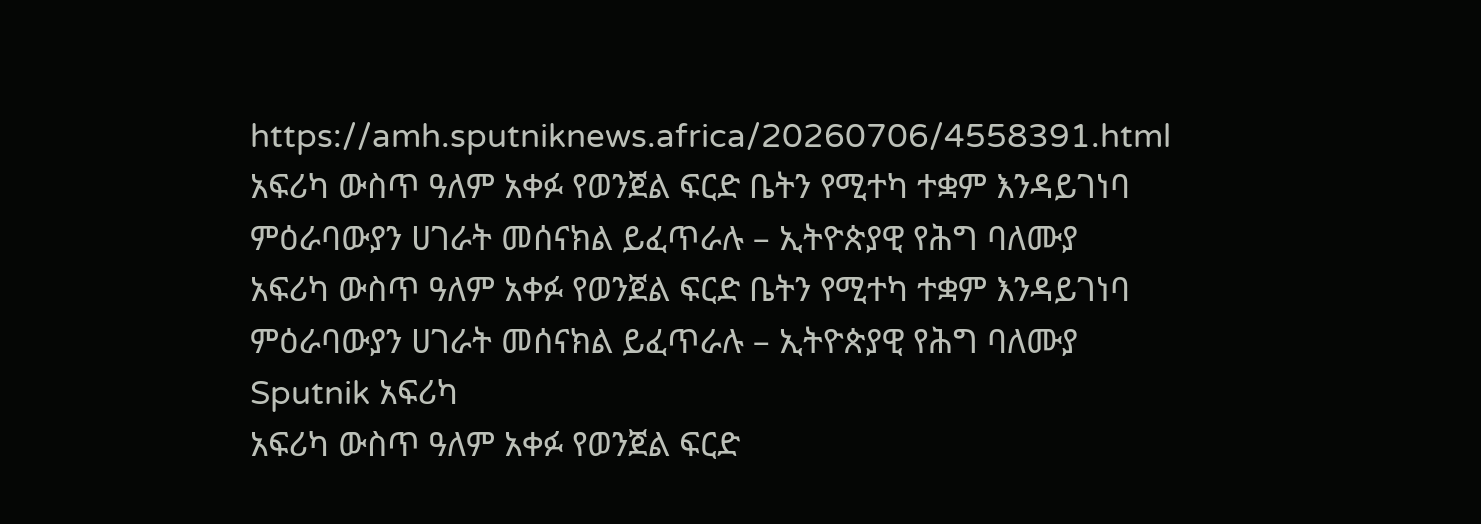https://amh.sputniknews.africa/20260706/4558391.html
አፍሪካ ውስጥ ዓለም አቀፉ የወንጀል ፍርድ ቤትን የሚተካ ተቋም እንዳይገነባ ምዕራባውያን ሀገራት መሰናክል ይፈጥራሉ – ኢትዮጵያዊ የሕግ ባለሙያ
አፍሪካ ውስጥ ዓለም አቀፉ የወንጀል ፍርድ ቤትን የሚተካ ተቋም እንዳይገነባ ምዕራባውያን ሀገራት መሰናክል ይፈጥራሉ – ኢትዮጵያዊ የሕግ ባለሙያ
Sputnik አፍሪካ
አፍሪካ ውስጥ ዓለም አቀፉ የወንጀል ፍርድ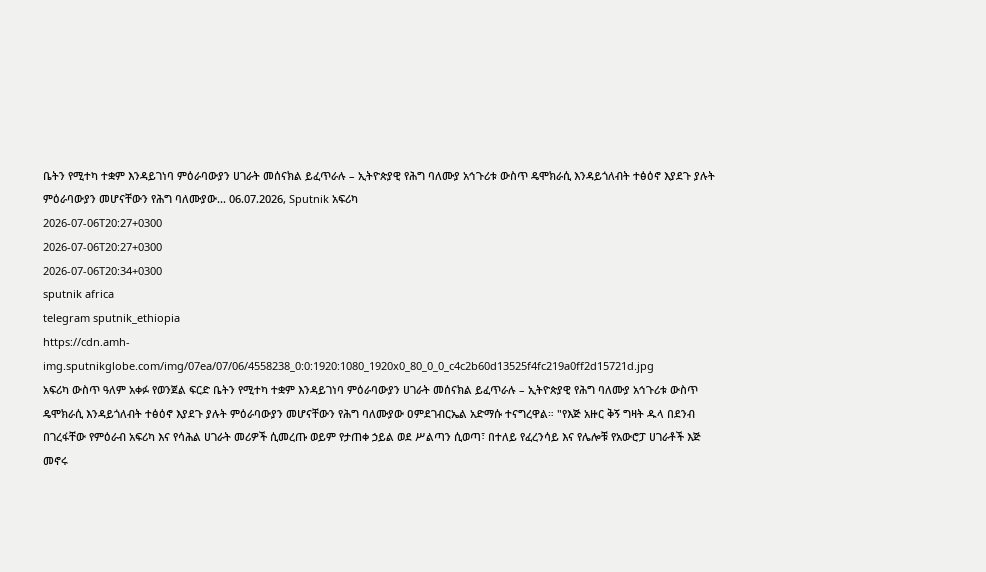ቤትን የሚተካ ተቋም እንዳይገነባ ምዕራባውያን ሀገራት መሰናክል ይፈጥራሉ – ኢትዮጵያዊ የሕግ ባለሙያ አኅጉሪቱ ውስጥ ዴሞክራሲ እንዳይጎለብት ተፅዕኖ እያደጉ ያሉት ምዕራባውያን መሆናቸውን የሕግ ባለሙያው... 06.07.2026, Sputnik አፍሪካ
2026-07-06T20:27+0300
2026-07-06T20:27+0300
2026-07-06T20:34+0300
sputnik africa
telegram sputnik_ethiopia
https://cdn.amh-img.sputnikglobe.com/img/07ea/07/06/4558238_0:0:1920:1080_1920x0_80_0_0_c4c2b60d13525f4fc219a0ff2d15721d.jpg
አፍሪካ ውስጥ ዓለም አቀፉ የወንጀል ፍርድ ቤትን የሚተካ ተቋም እንዳይገነባ ምዕራባውያን ሀገራት መሰናክል ይፈጥራሉ – ኢትዮጵያዊ የሕግ ባለሙያ አኅጉሪቱ ውስጥ ዴሞክራሲ እንዳይጎለብት ተፅዕኖ እያደጉ ያሉት ምዕራባውያን መሆናቸውን የሕግ ባለሙያው ዐምደገብርኤል አድማሱ ተናግረዋል። "የእጅ አዙር ቅኝ ግዛት ዱላ በደንብ በገረፋቸው የምዕራብ አፍሪካ እና የሳሕል ሀገራት መሪዎች ሲመረጡ ወይም የታጠቀ ኃይል ወደ ሥልጣን ሲወጣ፣ በተለይ የፈረንሳይ እና የሌሎቹ የአውሮፓ ሀገራቶች እጅ መኖሩ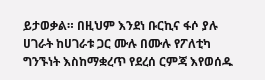ይታወቃል። በዚህም እንደነ ቡርኪና ፋሶ ያሉ ሀገራት ከሀገራቱ ጋር ሙሉ በሙሉ የፖለቲካ ግንኙነት እስከማቋረጥ የደረሰ ርምጃ እየወሰዱ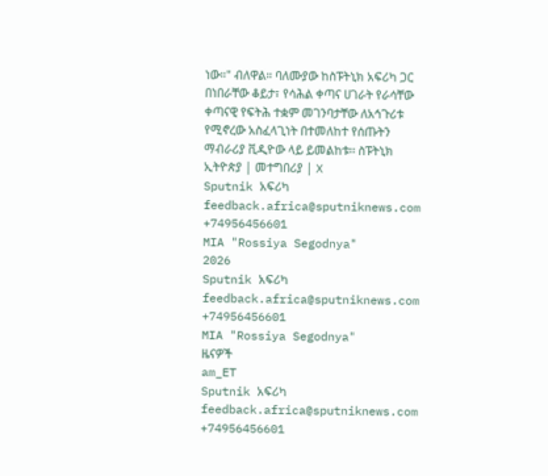ነው።" ብለዋል። ባለሙያው ከስፑትኒክ አፍሪካ ጋር በነበራቸው ቆይታ፣ የሳሕል ቀጣና ሀገራት የራሳቸው ቀጣናዊ የፍትሕ ተቋም መገንባታቸው ለአኅጉሪቱ የሚኖረው አስፈላጊነት በተመለከተ የሰጡትን ማብራሪያ ቪዲዮው ላይ ይመልከቱ፡፡ ስፑትኒክ ኢትዮጵያ | መተግበሪያ | X
Sputnik አፍሪካ
feedback.africa@sputniknews.com
+74956456601
MIA "Rossiya Segodnya"
2026
Sputnik አፍሪካ
feedback.africa@sputniknews.com
+74956456601
MIA "Rossiya Segodnya"
ዜናዎች
am_ET
Sputnik አፍሪካ
feedback.africa@sputniknews.com
+74956456601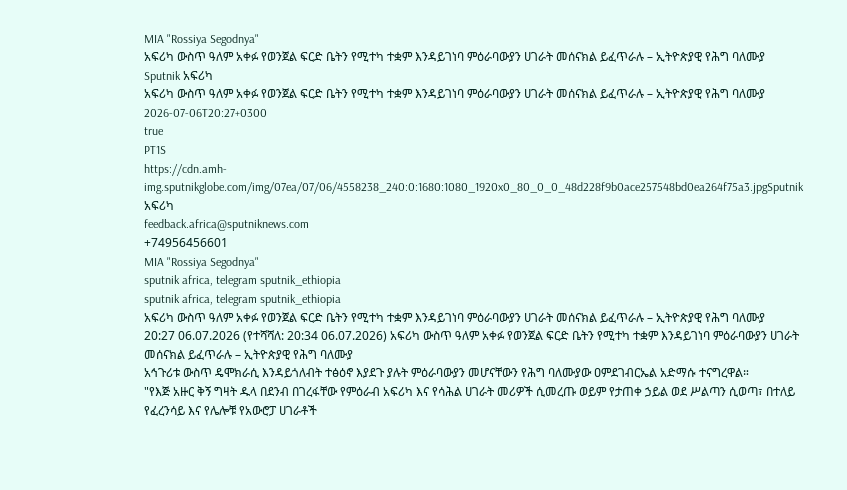MIA "Rossiya Segodnya"
አፍሪካ ውስጥ ዓለም አቀፉ የወንጀል ፍርድ ቤትን የሚተካ ተቋም እንዳይገነባ ምዕራባውያን ሀገራት መሰናክል ይፈጥራሉ – ኢትዮጵያዊ የሕግ ባለሙያ
Sputnik አፍሪካ
አፍሪካ ውስጥ ዓለም አቀፉ የወንጀል ፍርድ ቤትን የሚተካ ተቋም እንዳይገነባ ምዕራባውያን ሀገራት መሰናክል ይፈጥራሉ – ኢትዮጵያዊ የሕግ ባለሙያ
2026-07-06T20:27+0300
true
PT1S
https://cdn.amh-img.sputnikglobe.com/img/07ea/07/06/4558238_240:0:1680:1080_1920x0_80_0_0_48d228f9b0ace257548bd0ea264f75a3.jpgSputnik አፍሪካ
feedback.africa@sputniknews.com
+74956456601
MIA "Rossiya Segodnya"
sputnik africa, telegram sputnik_ethiopia
sputnik africa, telegram sputnik_ethiopia
አፍሪካ ውስጥ ዓለም አቀፉ የወንጀል ፍርድ ቤትን የሚተካ ተቋም እንዳይገነባ ምዕራባውያን ሀገራት መሰናክል ይፈጥራሉ – ኢትዮጵያዊ የሕግ ባለሙያ
20:27 06.07.2026 (የተሻሻለ: 20:34 06.07.2026) አፍሪካ ውስጥ ዓለም አቀፉ የወንጀል ፍርድ ቤትን የሚተካ ተቋም እንዳይገነባ ምዕራባውያን ሀገራት መሰናክል ይፈጥራሉ – ኢትዮጵያዊ የሕግ ባለሙያ
አኅጉሪቱ ውስጥ ዴሞክራሲ እንዳይጎለብት ተፅዕኖ እያደጉ ያሉት ምዕራባውያን መሆናቸውን የሕግ ባለሙያው ዐምደገብርኤል አድማሱ ተናግረዋል።
"የእጅ አዙር ቅኝ ግዛት ዱላ በደንብ በገረፋቸው የምዕራብ አፍሪካ እና የሳሕል ሀገራት መሪዎች ሲመረጡ ወይም የታጠቀ ኃይል ወደ ሥልጣን ሲወጣ፣ በተለይ የፈረንሳይ እና የሌሎቹ የአውሮፓ ሀገራቶች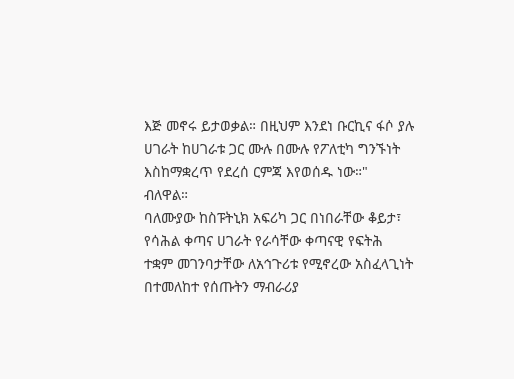እጅ መኖሩ ይታወቃል። በዚህም እንደነ ቡርኪና ፋሶ ያሉ ሀገራት ከሀገራቱ ጋር ሙሉ በሙሉ የፖለቲካ ግንኙነት እስከማቋረጥ የደረሰ ርምጃ እየወሰዱ ነው።" ብለዋል።
ባለሙያው ከስፑትኒክ አፍሪካ ጋር በነበራቸው ቆይታ፣ የሳሕል ቀጣና ሀገራት የራሳቸው ቀጣናዊ የፍትሕ ተቋም መገንባታቸው ለአኅጉሪቱ የሚኖረው አስፈላጊነት በተመለከተ የሰጡትን ማብራሪያ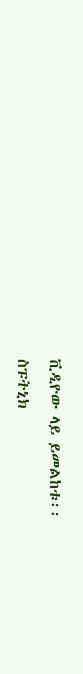ቪዲዮው ላይ ይመልከቱ፡፡
ስፑትኒክ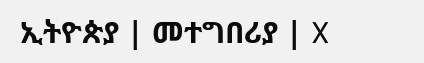ኢትዮጵያ | መተግበሪያ | X